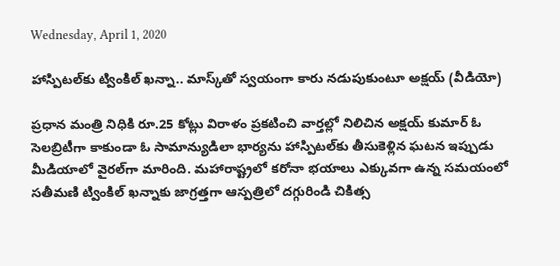Wednesday, April 1, 2020

హాస్పిటల్‌కు ట్వింకిల్ ఖన్నా.. మాస్క్‌తో స్వయంగా కారు నడుపుకుంటూ అక్షయ్ (వీడియో)

ప్రధాన మంత్రి నిధికి రూ.25 కోట్లు విరాళం ప్రకటించి వార్తల్లో నిలిచిన అక్షయ్ కుమార్ ఓ సెలబ్రిటీగా కాకుండా ఓ సామాన్యుడిలా భార్యను హాస్పిటల్‌కు తీసుకెళ్లిన ఘటన ఇప్పుడు మీడియాలో వైరల్‌గా మారింది. మహారాష్ట్రలో కరోనా భయాలు ఎక్కువగా ఉన్న సమయంలో సతీమణి ట్వింకిల్ ఖన్నాకు జాగ్రత్తగా ఆస్పత్రిలో దగ్గురిండి చికిత్స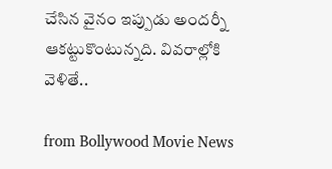చేసిన వైనం ఇప్పుడు అందర్నీ ఆకట్టుకొంటున్నది. వివరాల్లోకి వెళితే..

from Bollywood Movie News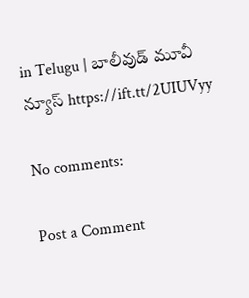in Telugu | బాలీవుడ్ మూవీ న్యూస్ https://ift.tt/2UIUVyy

No comments:

Post a Comment